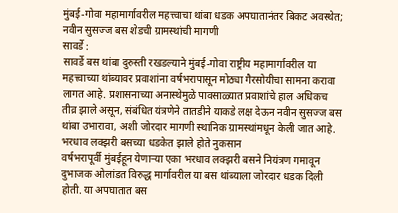मुंबई-गोवा महामार्गावरील महत्त्वाचा थांबा धडक अपघातानंतर बिकट अवस्थेत; नवीन सुसज्ज बस शेडची ग्रामस्थांची मागणी
सावर्डे :
सावर्डे बस थांबा दुरुस्ती रखडल्याने मुंबई-गोवा राष्ट्रीय महामार्गावरील या महत्त्वाच्या थांब्यावर प्रवाशांना वर्षभरापासून मोठ्या गैरसोयीचा सामना करावा लागत आहे. प्रशासनाच्या अनास्थेमुळे पावसाळ्यात प्रवाशांचे हाल अधिकच तीव्र झाले असून, संबंधित यंत्रणेने तातडीने याकडे लक्ष देऊन नवीन सुसज्ज बस थांबा उभारावा, अशी जोरदार मागणी स्थानिक ग्रामस्थांमधून केली जात आहे.
भरधाव लक्झरी बसच्या धडकेत झाले होते नुकसान
वर्षभरापूर्वी मुंबईहून येणाऱ्या एका भरधाव लक्झरी बसने नियंत्रण गमावून दुभाजक ओलांडत विरुद्ध मार्गावरील या बस थांब्याला जोरदार धडक दिली होती. या अपघातात बस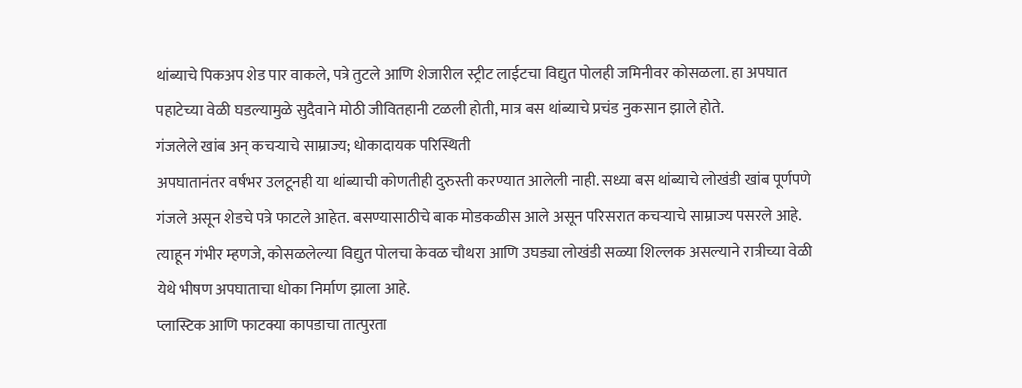थांब्याचे पिकअप शेड पार वाकले, पत्रे तुटले आणि शेजारील स्ट्रीट लाईटचा विद्युत पोलही जमिनीवर कोसळला. हा अपघात पहाटेच्या वेळी घडल्यामुळे सुदैवाने मोठी जीवितहानी टळली होती, मात्र बस थांब्याचे प्रचंड नुकसान झाले होते.
गंजलेले खांब अन् कचऱ्याचे साम्राज्य; धोकादायक परिस्थिती
अपघातानंतर वर्षभर उलटूनही या थांब्याची कोणतीही दुरुस्ती करण्यात आलेली नाही. सध्या बस थांब्याचे लोखंडी खांब पूर्णपणे गंजले असून शेडचे पत्रे फाटले आहेत. बसण्यासाठीचे बाक मोडकळीस आले असून परिसरात कचऱ्याचे साम्राज्य पसरले आहे. त्याहून गंभीर म्हणजे, कोसळलेल्या विद्युत पोलचा केवळ चौथरा आणि उघड्या लोखंडी सळ्या शिल्लक असल्याने रात्रीच्या वेळी येथे भीषण अपघाताचा धोका निर्माण झाला आहे.
प्लास्टिक आणि फाटक्या कापडाचा तात्पुरता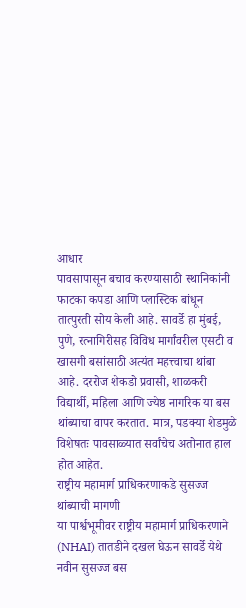आधार
पावसापासून बचाव करण्यासाठी स्थानिकांनी फाटका कपडा आणि प्लास्टिक बांधून तात्पुरती सोय केली आहे. सावर्डे हा मुंबई, पुणे, रत्नागिरीसह विविध मार्गांवरील एसटी व खासगी बसांसाठी अत्यंत महत्त्वाचा थांबा आहे. दररोज शेकडो प्रवासी, शाळकरी विद्यार्थी, महिला आणि ज्येष्ठ नागरिक या बस थांब्याचा वापर करतात. मात्र, पडक्या शेडमुळे विशेषतः पावसाळ्यात सर्वांचेच अतोनात हाल होत आहेत.
राष्ट्रीय महामार्ग प्राधिकरणाकडे सुसज्ज थांब्याची मागणी
या पार्श्वभूमीवर राष्ट्रीय महामार्ग प्राधिकरणाने (NHAI) तातडीने दखल घेऊन सावर्डे येथे नवीन सुसज्ज बस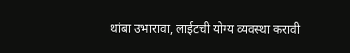थांबा उभारावा, लाईटची योग्य व्यवस्था करावी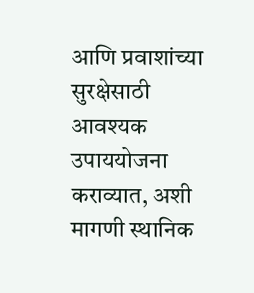आणि प्रवाशांच्या सुरक्षेसाठी आवश्यक उपाययोजना कराव्यात, अशी मागणी स्थानिक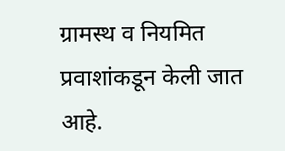ग्रामस्थ व नियमित प्रवाशांकडून केली जात आहे.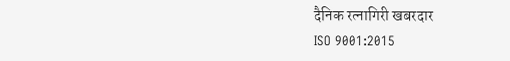दैनिक रत्नागिरी खबरदार
ISO 9001:2015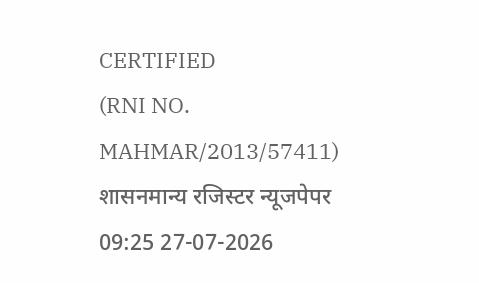CERTIFIED
(RNI NO. MAHMAR/2013/57411)
शासनमान्य रजिस्टर न्यूजपेपर
09:25 27-07-2026